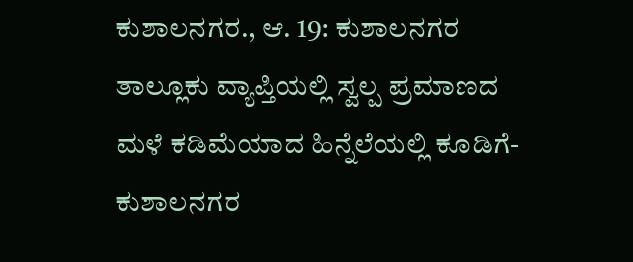ಕುಶಾಲನಗರ., ಆ. 19: ಕುಶಾಲನಗರ ತಾಲ್ಲೂಕು ವ್ಯಾಪ್ತಿಯಲ್ಲಿ ಸ್ವಲ್ಪ ಪ್ರಮಾಣದ ಮಳೆ ಕಡಿಮೆಯಾದ ಹಿನ್ನೆಲೆಯಲ್ಲಿ ಕೂಡಿಗೆ- ಕುಶಾಲನಗರ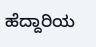ಹೆದ್ದಾರಿಯ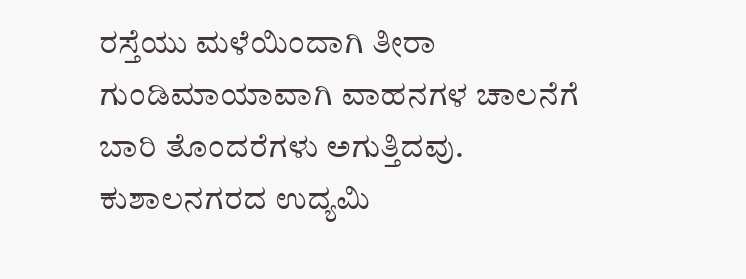ರಸ್ತೆಯು ಮಳೆಯಿಂದಾಗಿ ತೀರಾ ಗುಂಡಿಮಾಯಾವಾಗಿ ವಾಹನಗಳ ಚಾಲನೆಗೆ ಬಾರಿ ತೊಂದರೆಗಳು ಅಗುತ್ತಿದವು. ಕುಶಾಲನಗರದ ಉದ್ಯಮಿ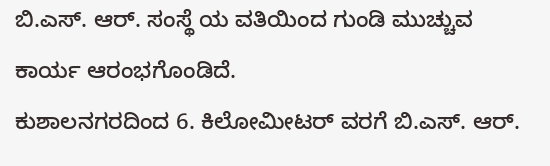ಬಿ.ಎಸ್. ಆರ್. ಸಂಸ್ಥೆ ಯ ವತಿಯಿಂದ ಗುಂಡಿ ಮುಚ್ಚುವ ಕಾರ್ಯ ಆರಂಭಗೊಂಡಿದೆ.
ಕುಶಾಲನಗರದಿಂದ 6. ಕಿಲೋಮೀಟರ್ ವರಗೆ ಬಿ.ಎಸ್. ಆರ್.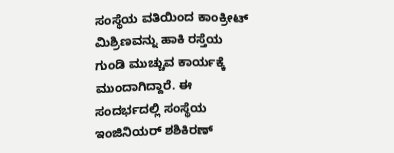ಸಂಸ್ಥೆಯ ವತಿಯಿಂದ ಕಾಂಕ್ರೀಟ್ ಮಿಶ್ರಿಣವನ್ನು ಹಾಕಿ ರಸ್ತೆಯ ಗುಂಡಿ ಮುಚ್ಚುವ ಕಾರ್ಯಕ್ಕೆ ಮುಂದಾಗಿದ್ದಾರೆ. ಈ ಸಂದರ್ಭದಲ್ಲಿ ಸಂಸ್ಥೆಯ ಇಂಜಿನಿಯರ್ ಶಶಿಕಿರಣ್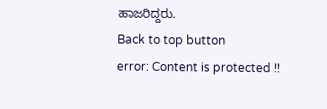ಹಾಜರಿದ್ದರು.
Back to top button
error: Content is protected !!